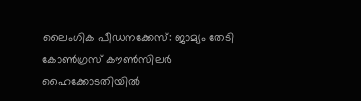ലൈംഗിക പീഡനക്കേസ്: ജാമ്യം തേടി കോൺഗ്രസ് കൗൺസിലർ ഹൈക്കോടതിയിൽ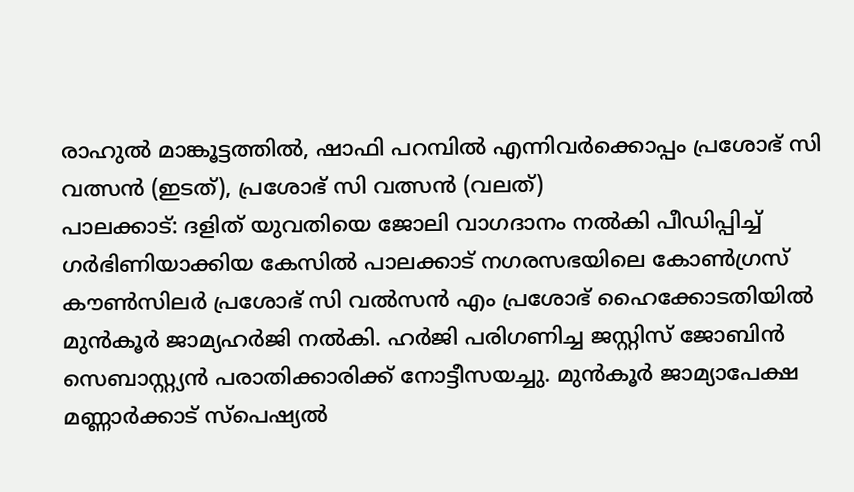രാഹുൽ മാങ്കൂട്ടത്തിൽ, ഷാഫി പറമ്പിൽ എന്നിവർക്കൊപ്പം പ്രശോഭ് സി വത്സൻ (ഇടത്), പ്രശോഭ് സി വത്സൻ (വലത്)
പാലക്കാട്: ദളിത് യുവതിയെ ജോലി വാഗദാനം നൽകി പീഡിപ്പിച്ച് ഗർഭിണിയാക്കിയ കേസിൽ പാലക്കാട് നഗരസഭയിലെ കോൺഗ്രസ് കൗൺസിലർ പ്രശോഭ് സി വൽസൻ എം പ്രശോഭ് ഹൈക്കോടതിയിൽ മുൻകൂർ ജാമ്യഹർജി നൽകി. ഹർജി പരിഗണിച്ച ജസ്റ്റിസ് ജോബിൻ സെബാസ്റ്റ്യൻ പരാതിക്കാരിക്ക് നോട്ടീസയച്ചു. മുൻകൂർ ജാമ്യാപേക്ഷ മണ്ണാർക്കാട് സ്പെഷ്യൽ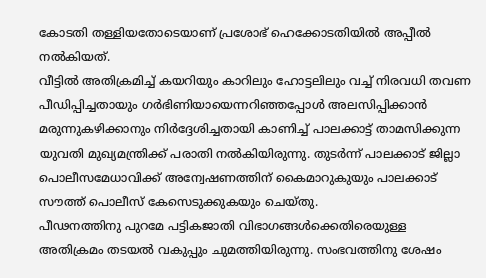കോടതി തള്ളിയതോടെയാണ് പ്രശോഭ് ഹെക്കോടതിയിൽ അപ്പീൽ നൽകിയത്.
വീട്ടിൽ അതിക്രമിച്ച് കയറിയും കാറിലും ഹോട്ടലിലും വച്ച് നിരവധി തവണ പീഡിപ്പിച്ചതായും ഗർഭിണിയായെന്നറിഞ്ഞപ്പോൾ അലസിപ്പിക്കാൻ മരുന്നുകഴിക്കാനും നിർദ്ദേശിച്ചതായി കാണിച്ച് പാലക്കാട്ട് താമസിക്കുന്ന യുവതി മുഖ്യമന്ത്രിക്ക് പരാതി നൽകിയിരുന്നു. തുടർന്ന് പാലക്കാട് ജില്ലാ പൊലീസമേധാവിക്ക് അന്വേഷണത്തിന് കൈമാറുകുയും പാലക്കാട് സൗത്ത് പൊലീസ് കേസെടുക്കുകയും ചെയ്തു.
പീഢനത്തിനു പുറമേ പട്ടികജാതി വിഭാഗങ്ങൾക്കെതിരെയുള്ള അതിക്രമം തടയൽ വകുപ്പും ചുമത്തിയിരുന്നു. സംഭവത്തിനു ശേഷം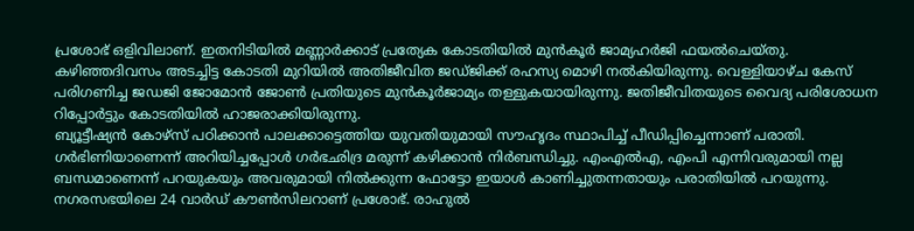പ്രശോഭ് ഒളിവിലാണ്. ഇതനിടിയിൽ മണ്ണാർക്കാട് പ്രത്യേക കോടതിയിൽ മുൻകൂർ ജാമ്യഹർജി ഫയൽചെയ്തു. കഴിഞ്ഞദിവസം അടച്ചിട്ട കോടതി മുറിയിൽ അതിജീവിത ജഡ്ജിക്ക് രഹസ്യ മൊഴി നൽകിയിരുന്നു. വെള്ളിയാഴ്ച കേസ് പരിഗണിച്ച ജഡജി ജോമോൻ ജോൺ പ്രതിയുടെ മുൻകൂർജാമ്യം തള്ളുകയായിരുന്നു. ജതിജീവിതയുടെ വൈദ്യ പരിശോധന റിപ്പോർട്ടും കോടതിയിൽ ഹാജരാക്കിയിരുന്നു.
ബ്യൂട്ടീഷ്യൻ കോഴ്സ് പഠിക്കാൻ പാലക്കാട്ടെത്തിയ യുവതിയുമായി സൗഹൃദം സ്ഥാപിച്ച് പീഡിപ്പിച്ചെന്നാണ് പരാതി. ഗർഭിണിയാണെന്ന് അറിയിച്ചപ്പോൾ ഗർഭഛിദ്ര മരുന്ന് കഴിക്കാൻ നിർബന്ധിച്ചു. എംഎൽഎ, എംപി എന്നിവരുമായി നല്ല ബന്ധമാണെന്ന് പറയുകയും അവരുമായി നിൽക്കുന്ന ഫോട്ടോ ഇയാൾ കാണിച്ചുതന്നതായും പരാതിയിൽ പറയുന്നു. നഗരസഭയിലെ 24 വാർഡ് കൗൺസിലറാണ് പ്രശോഭ്. രാഹുൽ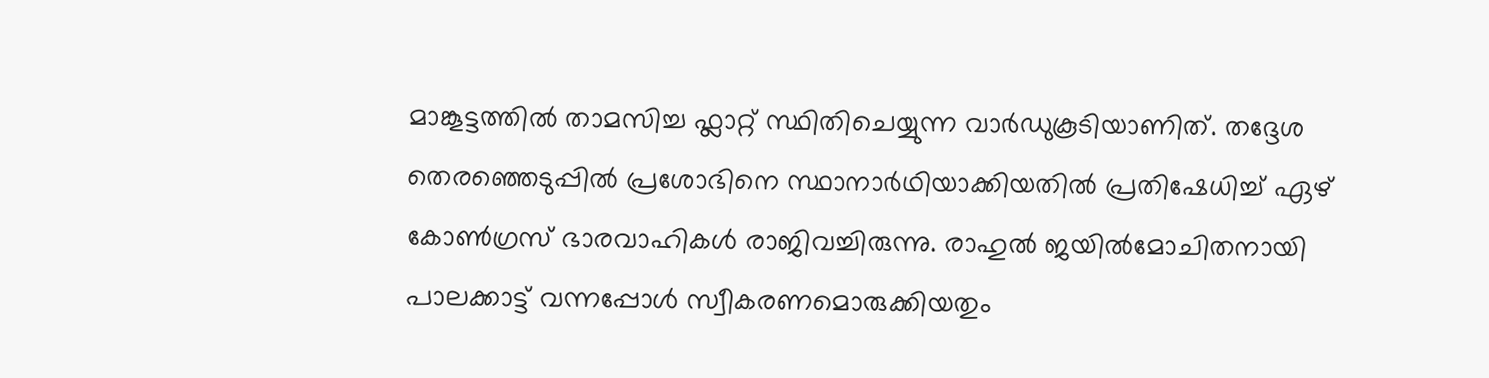മാങ്കൂട്ടത്തിൽ താമസിച്ച ഫ്ലാറ്റ് സ്ഥിതിചെയ്യുന്ന വാർഡുകൂടിയാണിത്. തദ്ദേശ തെരഞ്ഞെടുപ്പിൽ പ്രശോഭിനെ സ്ഥാനാർഥിയാക്കിയതിൽ പ്രതിഷേധിച്ച് ഏഴ് കോൺഗ്രസ് ഭാരവാഹികൾ രാജിവച്ചിരുന്നു. രാഹുൽ ജയിൽമോചിതനായി പാലക്കാട്ട് വന്നപ്പോൾ സ്വീകരണമൊരുക്കിയതും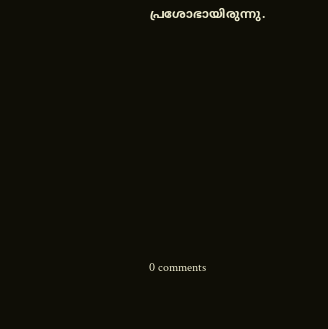പ്രശോഭായിരുന്നു.










0 comments